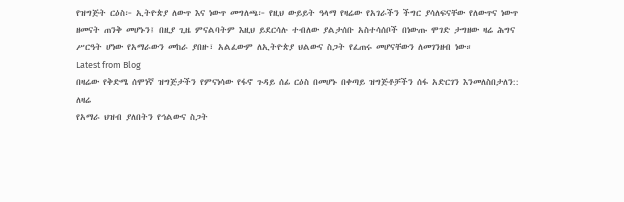የዝግጅት ርዕስ፦ ኢትዮጵያ ለውጥ እና ነውጥ መግለጫ፦ የዚህ ውይይት ዓላማ የዛሬው የአገራችን ችግር ያሳለፍናቸው የለውጥና ነውጥ ዘመናት ጠንቅ መሆኑን፤ በዚያ ጊዜ ምናልባትም እዚህ ይደርሳሉ ተብለው ያልታሰቡ አስተሳሰቦች በነውጡ ሞገድ ታግዘው ዛሬ ሕግና ሥርዓት ሆነው የአማራውን መከራ ያበዙ፣ አልፈውም ለኢትዮጵያ ህልውና ስጋት የፈጠሩ መሆናቸውን ለመገንዘብ ነው።
Latest from Blog
በዛሬው የቅድሜ ሰሞነኛ ዝግጅታችን የምናነሳው የፋኖ ጉዳይ ሰፊ ርዕስ በመሆኑ በቀጣይ ዝግጅቶቻችን ሰፋ አድርገን እንመለስበታለን:: ለዛሬ
የአማራ ህዝብ ያለበትን የኅልውና ስጋት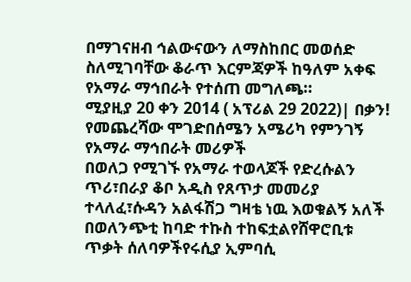በማገናዘብ ኅልውናውን ለማስከበር መወሰድ ስለሚገባቸው ቆራጥ እርምጃዎች ከዓለም አቀፍ የአማራ ማኅበራት የተሰጠ መግለጫ።
ሚያዚያ 20 ቀን 2014 ( አፕሪል 29 2022)| በቃን! የመጨረሻው ሞገድበሰሜን አሜሪካ የምንገኝ የአማራ ማኅበራት መሪዎች
በወለጋ የሚገኙ የአማራ ተወላጆች የድረሱልን ጥሪ፣በራያ ቆቦ አዲስ የጸጥታ መመሪያ ተላለፈ፣ሱዳን አልፋሽጋ ግዛቴ ነዉ እወቁልኝ አለች
በወለንጭቲ ከባድ ተኩስ ተከፍቷልየሸዋሮቢቱ ጥቃት ሰለባዎችየሩሲያ ኢምባሲ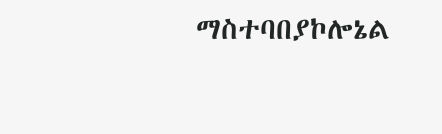ማስተባበያኮሎኔል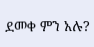ደመቀ ምን አሉ?